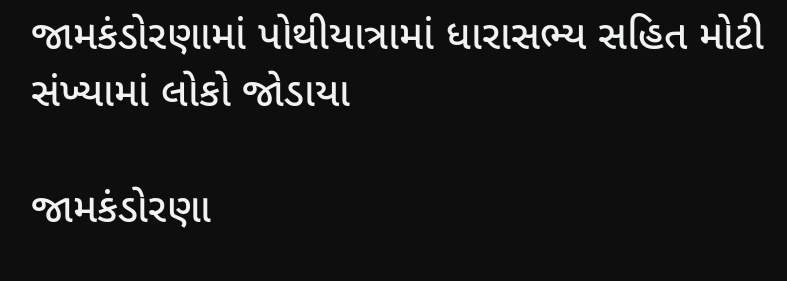જામકંડોરણામાં પોથીયાત્રામાં ધારાસભ્ય સહિત મોટી સંખ્યામાં લોકો જોડાયા

જામકંડોરણા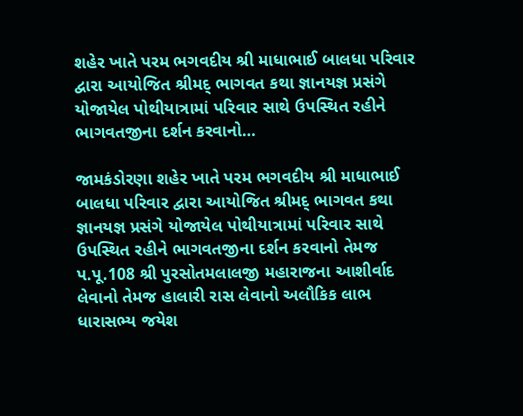શહેર ખાતે પરમ ભગવદીય શ્રી માધાભાઈ બાલધા પરિવાર દ્વારા આયોજિત શ્રીમદ્ ભાગવત કથા જ્ઞાનયજ્ઞ પ્રસંગે યોજાયેલ પોથીયાત્રામાં પરિવાર સાથે ઉપસ્થિત રહીને ભાગવતજીના દર્શન કરવાનો…

જામકંડોરણા શહેર ખાતે પરમ ભગવદીય શ્રી માધાભાઈ બાલધા પરિવાર દ્વારા આયોજિત શ્રીમદ્ ભાગવત કથા જ્ઞાનયજ્ઞ પ્રસંગે યોજાયેલ પોથીયાત્રામાં પરિવાર સાથે ઉપસ્થિત રહીને ભાગવતજીના દર્શન કરવાનો તેમજ પ.પૂ.108 શ્રી પુરસોતમલાલજી મહારાજના આશીર્વાદ લેવાનો તેમજ હાલારી રાસ લેવાનો અલૌકિક લાભ ધારાસભ્ય જયેશ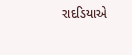રાદડિયાએ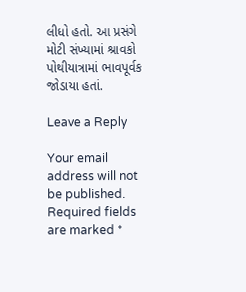લીધો હતો. આ પ્રસંગે મોટી સંખ્યામાં શ્રાવકો પોથીયાત્રામાં ભાવપૂર્વક જોડાયા હતાં.

Leave a Reply

Your email address will not be published. Required fields are marked *